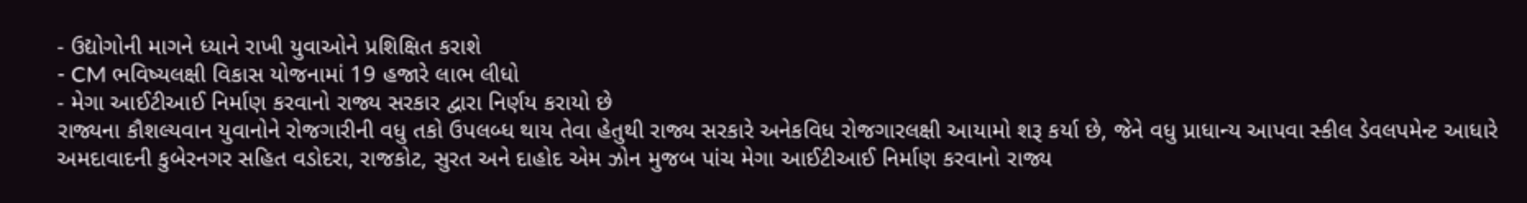- ઉદ્યોગોની માગને ધ્યાને રાખી યુવાઓને પ્રશિક્ષિત કરાશે
- CM ભવિષ્યલક્ષી વિકાસ યોજનામાં 19 હજારે લાભ લીધો
- મેગા આઈટીઆઈ નિર્માણ કરવાનો રાજ્ય સરકાર દ્વારા નિર્ણય કરાયો છે
રાજ્યના કૌશલ્યવાન યુવાનોને રોજગારીની વધુ તકો ઉપલબ્ધ થાય તેવા હેતુથી રાજ્ય સરકારે અનેકવિધ રોજગારલક્ષી આયામો શરૂ કર્યા છે, જેને વધુ પ્રાધાન્ય આપવા સ્કીલ ડેવલપમેન્ટ આધારે અમદાવાદની કુબેરનગર સહિત વડોદરા, રાજકોટ, સુરત અને દાહોદ એમ ઝોન મુજબ પાંચ મેગા આઈટીઆઈ નિર્માણ કરવાનો રાજ્ય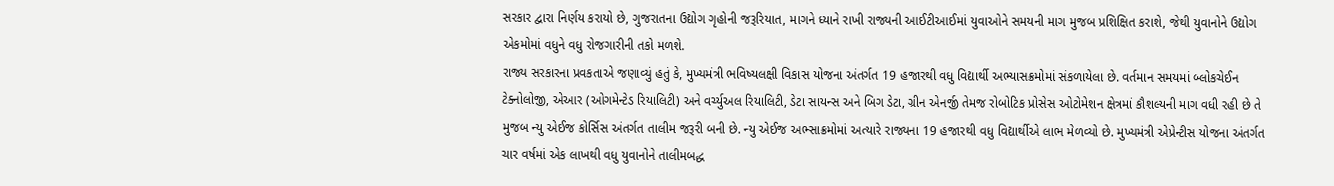સરકાર દ્વારા નિર્ણય કરાયો છે, ગુજરાતના ઉદ્યોગ ગૃહોની જરૂરિયાત, માગને ધ્યાને રાખી રાજ્યની આઈટીઆઈમાં યુવાઓને સમયની માગ મુજબ પ્રશિક્ષિત કરાશે, જેથી યુવાનોને ઉદ્યોગ એકમોમાં વધુને વધુ રોજગારીની તકો મળશે.
રાજ્ય સરકારના પ્રવકતાએ જણાવ્યું હતું કે, મુખ્યમંત્રી ભવિષ્યલક્ષી વિકાસ યોજના અંતર્ગત 19 હજારથી વધુ વિદ્યાર્થી અભ્યાસક્રમોમાં સંકળાયેલા છે. વર્તમાન સમયમાં બ્લોકચેઈન ટેક્નોલોજી, એઆર (ઓગમેન્ટેડ રિયાલિટી) અને વર્ચ્યુઅલ રિયાલિટી, ડેટા સાયન્સ અને બિગ ડેટા, ગ્રીન એનર્જી તેમજ રોબોટિક પ્રોસેસ ઓટોમેશન ક્ષેત્રમાં કૌશલ્યની માગ વધી રહી છે તે મુજબ ન્યુ એઈજ કોર્સિસ અંતર્ગત તાલીમ જરૂરી બની છે. ન્યુ એઈજ અભ્સાક્રમોમાં અત્યારે રાજ્યના 19 હજારથી વધુ વિદ્યાર્થીએ લાભ મેળવ્યો છે. મુખ્યમંત્રી એપ્રેન્ટીસ યોજના અંતર્ગત ચાર વર્ષમાં એક લાખથી વધુ યુવાનોને તાલીમબદ્ધ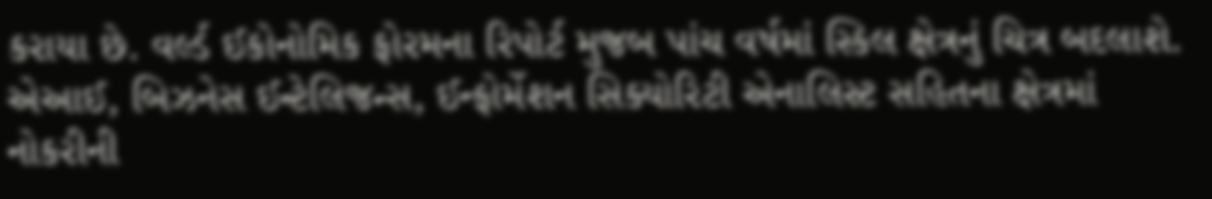કરાયા છે. વર્લ્ડ ઈકોનોમિક ફોરમના રિપોર્ટ મુજબ પાંચ વર્ષમાં સ્કિલ ક્ષેત્રનું ચિત્ર બદલાશે. એઆઈ, બિઝનેસ ઈન્ટેલિજન્સ, ઈન્ફોર્મેશન સિક્યોરિટી એનાલિસ્ટ સહિતના ક્ષેત્રમાં નોકરીની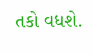તકો વધશે.